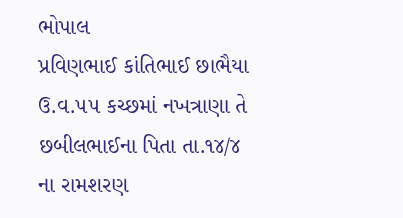ભોપાલ
પ્રવિણભાઈ કાંતિભાઈ છાભૈયા ઉ.વ.૫૫ કચ્છમાં નખત્રાણા તે છબીલભાઈના પિતા તા.૧૪/૪ ના રામશરણ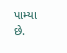પામ્યા છે.